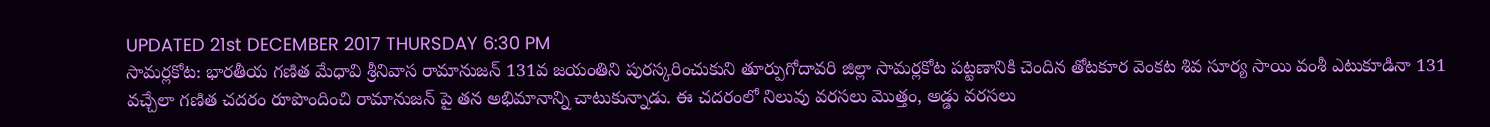UPDATED 21st DECEMBER 2017 THURSDAY 6:30 PM
సామర్లకోట: భారతీయ గణిత మేధావి శ్రీనివాస రామానుజన్ 131వ జయంతిని పురస్కరించుకుని తూర్పుగోదావరి జిల్లా సామర్లకోట పట్టణానికి చెందిన తోటకూర వెంకట శివ సూర్య సాయి వంశీ ఎటుకూడినా 131 వచ్చేలా గణిత చదరం రూపొందించి రామానుజన్ పై తన అభిమానాన్ని చాటుకున్నాడు. ఈ చదరంలో నిలువు వరసలు మొత్తం, అడ్డు వరసలు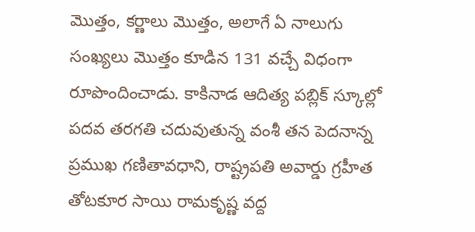మొత్తం, కర్ణాలు మొత్తం, అలాగే ఏ నాలుగు సంఖ్యలు మొత్తం కూడిన 131 వచ్చే విధంగా రూపొందించాడు. కాకినాడ ఆదిత్య పబ్లిక్ స్కూల్లో పదవ తరగతి చదువుతున్న వంశీ తన పెదనాన్న ప్రముఖ గణితావధాని, రాష్ట్రపతి అవార్డు గ్రహీత తోటకూర సాయి రామకృష్ణ వద్ద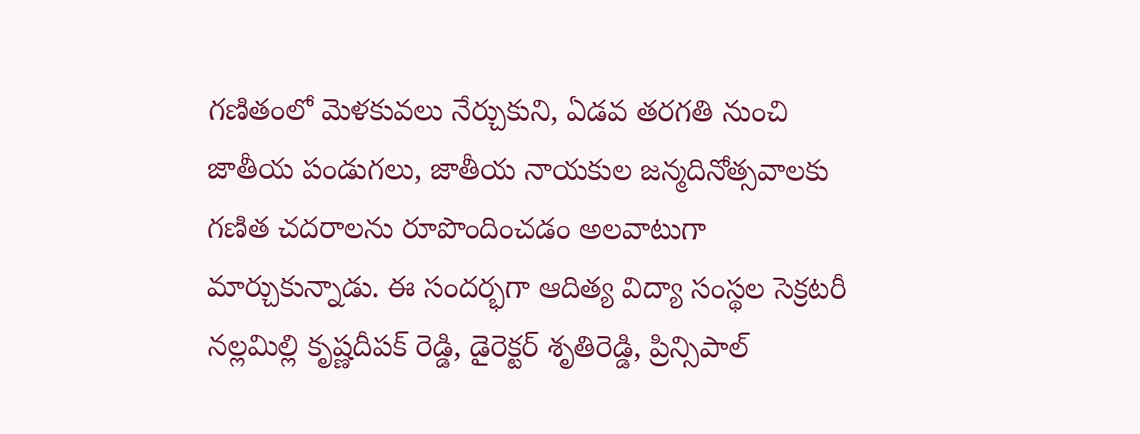గణితంలో మెళకువలు నేర్చుకుని, ఏడవ తరగతి నుంచి జాతీయ పండుగలు, జాతీయ నాయకుల జన్మదినోత్సవాలకు గణిత చదరాలను రూపొందించడం అలవాటుగా మార్చుకున్నాడు. ఈ సందర్భగా ఆదిత్య విద్యా సంస్థల సెక్రటరీ నల్లమిల్లి కృష్ణదీపక్ రెడ్డి, డైరెక్టర్ శృతిరెడ్డి, ప్రిన్సిపాల్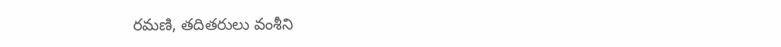రమణి, తదితరులు వంశీని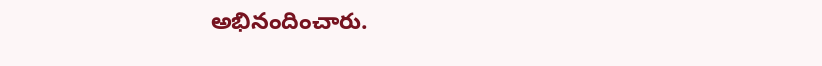అభినందించారు.